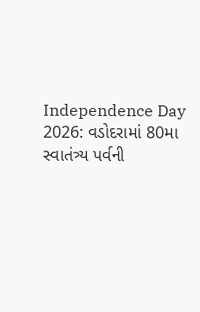Independence Day 2026: વડોદરામાં 80મા સ્વાતંત્ર્ય પર્વની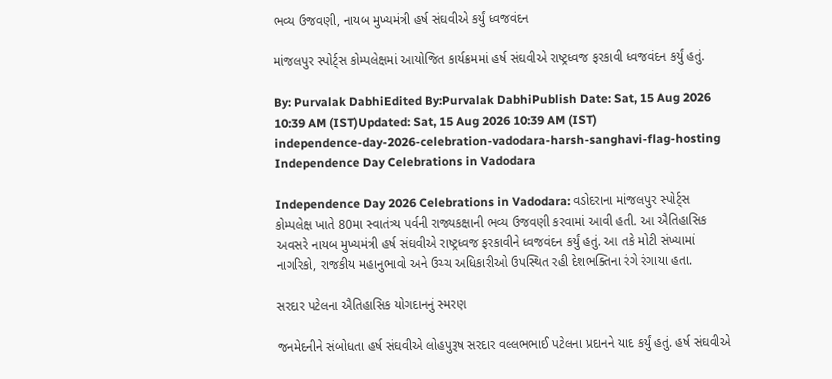ભવ્ય ઉજવણી, નાયબ મુખ્યમંત્રી હર્ષ સંઘવીએ કર્યું ધ્વજવંદન

માંજલપુર સ્પોર્ટ્સ કોમ્પલેક્ષમાં આયોજિત કાર્યક્રમમાં હર્ષ સંઘવીએ રાષ્ટ્રધ્વજ ફરકાવી ધ્વજવંદન કર્યું હતું.

By: Purvalak DabhiEdited By:Purvalak DabhiPublish Date: Sat, 15 Aug 2026 10:39 AM (IST)Updated: Sat, 15 Aug 2026 10:39 AM (IST)
independence-day-2026-celebration-vadodara-harsh-sanghavi-flag-hosting
Independence Day Celebrations in Vadodara

Independence Day 2026 Celebrations in Vadodara: વડોદરાના માંજલપુર સ્પોર્ટ્સ કોમ્પલેક્ષ ખાતે 80મા સ્વાતંત્ર્ય પર્વની રાજ્યકક્ષાની ભવ્ય ઉજવણી કરવામાં આવી હતી. આ ઐતિહાસિક અવસરે નાયબ મુખ્યમંત્રી હર્ષ સંઘવીએ રાષ્ટ્રધ્વજ ફરકાવીને ધ્વજવંદન કર્યું હતું. આ તકે મોટી સંખ્યામાં નાગરિકો, રાજકીય મહાનુભાવો અને ઉચ્ચ અધિકારીઓ ઉપસ્થિત રહી દેશભક્તિના રંગે રંગાયા હતા.

સરદાર પટેલના ઐતિહાસિક યોગદાનનું સ્મરણ

જનમેદનીને સંબોધતા હર્ષ સંઘવીએ લોહપુરૂષ સરદાર વલ્લભભાઈ પટેલના પ્રદાનને યાદ કર્યું હતું. હર્ષ સંઘવીએ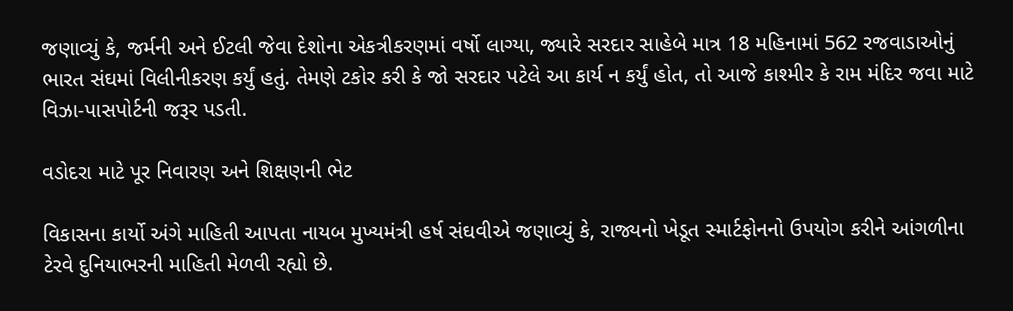જણાવ્યું કે, જર્મની અને ઈટલી જેવા દેશોના એકત્રીકરણમાં વર્ષો લાગ્યા, જ્યારે સરદાર સાહેબે માત્ર 18 મહિનામાં 562 રજવાડાઓનું ભારત સંઘમાં વિલીનીકરણ કર્યું હતું. તેમણે ટકોર કરી કે જો સરદાર પટેલે આ કાર્ય ન કર્યું હોત, તો આજે કાશ્મીર કે રામ મંદિર જવા માટે વિઝા-પાસપોર્ટની જરૂર પડતી.

વડોદરા માટે પૂર નિવારણ અને શિક્ષણની ભેટ

વિકાસના કાર્યો અંગે માહિતી આપતા નાયબ મુખ્યમંત્રી હર્ષ સંઘવીએ જણાવ્યું કે, રાજ્યનો ખેડૂત સ્માર્ટફોનનો ઉપયોગ કરીને આંગળીના ટેરવે દુનિયાભરની માહિતી મેળવી રહ્યો છે.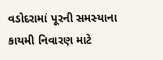વડોદરામાં પૂરની સમસ્યાના કાયમી નિવારણ માટે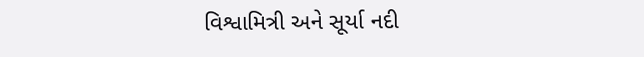વિશ્વામિત્રી અને સૂર્યા નદી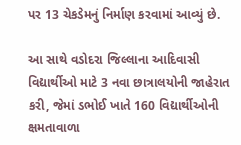પર 13 ચેકડેમનું નિર્માણ કરવામાં આવ્યું છે.

આ સાથે વડોદરા જિલ્લાના આદિવાસી વિદ્યાર્થીઓ માટે 3 નવા છાત્રાલયોની જાહેરાત કરી, જેમાં ડભોઈ ખાતે 160 વિદ્યાર્થીઓની ક્ષમતાવાળા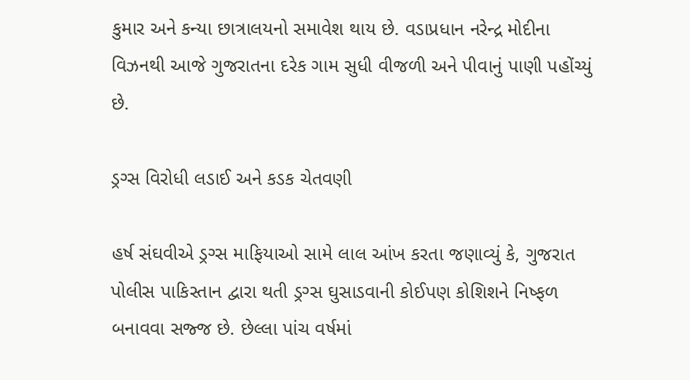કુમાર અને કન્યા છાત્રાલયનો સમાવેશ થાય છે. વડાપ્રધાન નરેન્દ્ર મોદીના વિઝનથી આજે ગુજરાતના દરેક ગામ સુધી વીજળી અને પીવાનું પાણી પહોંચ્યું છે.

ડ્રગ્સ વિરોધી લડાઈ અને કડક ચેતવણી

હર્ષ સંઘવીએ ડ્રગ્સ માફિયાઓ સામે લાલ આંખ કરતા જણાવ્યું કે, ગુજરાત પોલીસ પાકિસ્તાન દ્વારા થતી ડ્રગ્સ ઘુસાડવાની કોઈપણ કોશિશને નિષ્ફળ બનાવવા સજ્જ છે. છેલ્લા પાંચ વર્ષમાં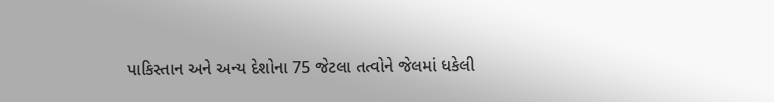પાકિસ્તાન અને અન્ય દેશોના 75 જેટલા તત્વોને જેલમાં ધકેલી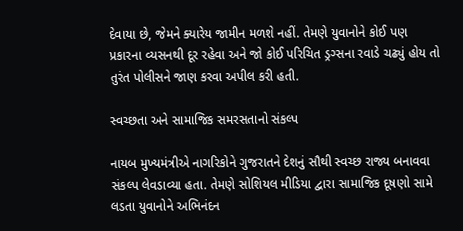દેવાયા છે, જેમને ક્યારેય જામીન મળશે નહીં. તેમણે યુવાનોને કોઈ પણ પ્રકારના વ્યસનથી દૂર રહેવા અને જો કોઈ પરિચિત ડ્રગ્સના રવાડે ચઢ્યું હોય તો તુરંત પોલીસને જાણ કરવા અપીલ કરી હતી.

સ્વચ્છતા અને સામાજિક સમરસતાનો સંકલ્પ

નાયબ મુખ્યમંત્રીએ નાગરિકોને ગુજરાતને દેશનું સૌથી સ્વચ્છ રાજ્ય બનાવવા સંકલ્પ લેવડાવ્યા હતા. તેમણે સોશિયલ મીડિયા દ્વારા સામાજિક દૂષણો સામે લડતા યુવાનોને અભિનંદન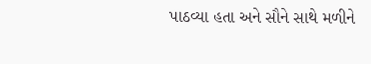પાઠવ્યા હતા અને સૌને સાથે મળીને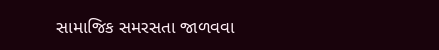સામાજિક સમરસતા જાળવવા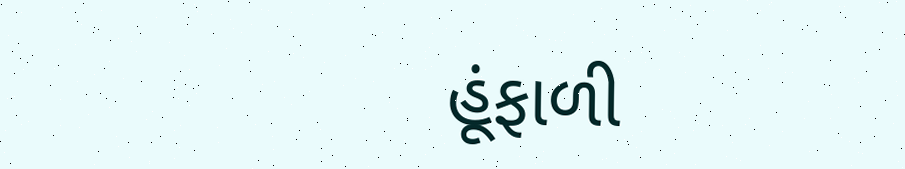હૂંફાળી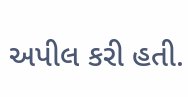અપીલ કરી હતી.